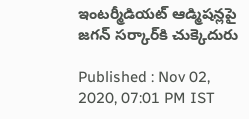ఇంటర్మీడియట్ ఆడ్మిషన్లపై జగన్ సర్కార్‌కి చుక్కెదురు

Published : Nov 02, 2020, 07:01 PM IST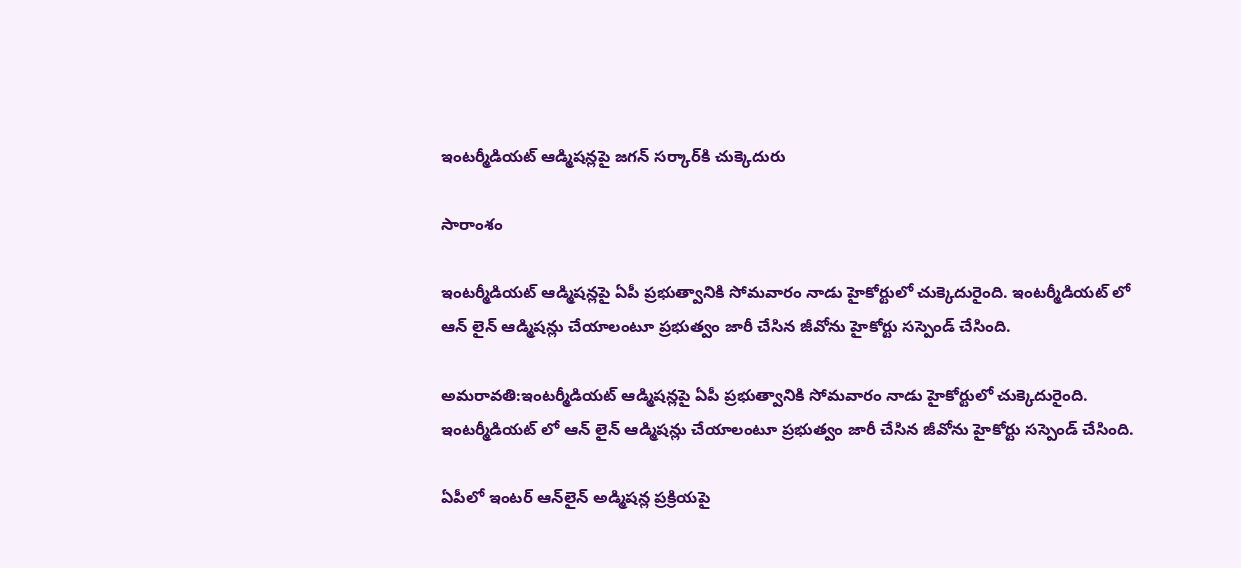ఇంటర్మీడియట్ ఆడ్మిషన్లపై జగన్ సర్కార్‌కి చుక్కెదురు

సారాంశం

ఇంటర్మీడియట్ ఆడ్మిషన్లపై ఏపీ ప్రభుత్వానికి సోమవారం నాడు హైకోర్టులో చుక్కెదురైంది. ఇంటర్మీడియట్ లో ఆన్ లైన్ ఆడ్మిషన్లు చేయాలంటూ ప్రభుత్వం జారీ చేసిన జీవోను హైకోర్టు సస్పెండ్ చేసింది.

అమరావతి:ఇంటర్మీడియట్ ఆడ్మిషన్లపై ఏపీ ప్రభుత్వానికి సోమవారం నాడు హైకోర్టులో చుక్కెదురైంది. ఇంటర్మీడియట్ లో ఆన్ లైన్ ఆడ్మిషన్లు చేయాలంటూ ప్రభుత్వం జారీ చేసిన జీవోను హైకోర్టు సస్పెండ్ చేసింది.

ఏపీలో ఇంటర్‌ ఆన్‌లైన్‌ అడ్మిషన్ల ప్రక్రియపై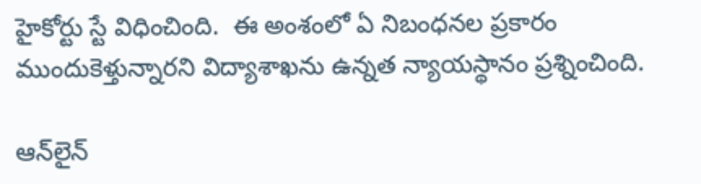హైకోర్టు స్టే విధించింది.  ఈ అంశంలో ఏ నిబంధనల ప్రకారం ముందుకెళ్తున్నారని విద్యాశాఖను ఉన్నత న్యాయస్థానం ప్రశ్నించింది.

ఆన్‌లైన్‌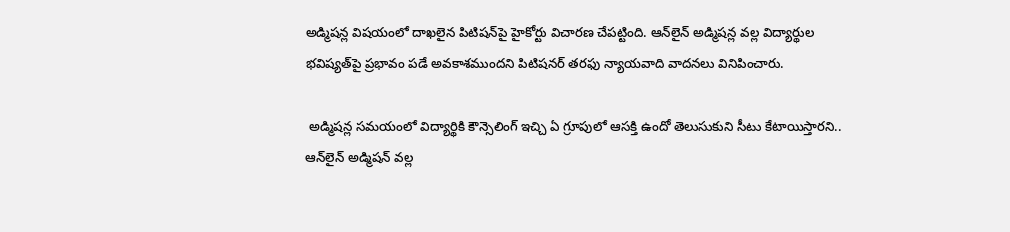అడ్మిషన్ల విషయంలో దాఖలైన పిటిషన్‌పై హైకోర్టు విచారణ చేపట్టింది. ఆన్‌లైన్‌ అడ్మిషన్ల వల్ల విద్యార్థుల భవిష్యత్‌పై ప్రభావం పడే అవకాశముందని పిటిషనర్‌ తరఫు న్యాయవాది వాదనలు వినిపించారు.

 అడ్మిషన్ల సమయంలో విద్యార్థికి కౌన్సెలింగ్‌ ఇచ్చి ఏ గ్రూపులో ఆసక్తి ఉందో తెలుసుకుని సీటు కేటాయిస్తారని.. ఆన్‌లైన్‌ అడ్మిషన్‌ వల్ల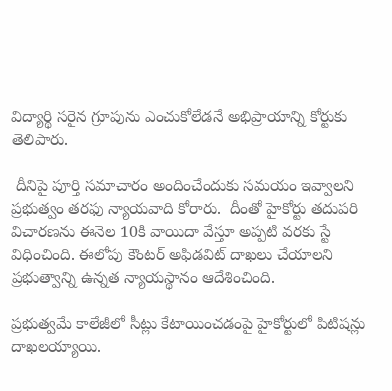విద్యార్థి సరైన గ్రూపును ఎంచుకోలేడనే అభిప్రాయాన్ని కోర్టుకు తెలిపారు.

 దీనిపై పూర్తి సమాచారం అందించేందుకు సమయం ఇవ్వాలని ప్రభుత్వం తరఫు న్యాయవాది కోరారు.  దీంతో హైకోర్టు తదుపరి విచారణను ఈనెల 10కి వాయిదా వేస్తూ అప్పటి వరకు స్టే విధించింది. ఈలోపు కౌంటర్‌ అఫిడవిట్‌ దాఖలు చేయాలని ప్రభుత్వాన్ని ఉన్నత న్యాయస్థానం ఆదేశించింది.

ప్రభుత్వమే కాలేజీలో సీట్లు కేటాయించడంపై హైకోర్టులో పిటిషన్లు దాఖలయ్యాయి.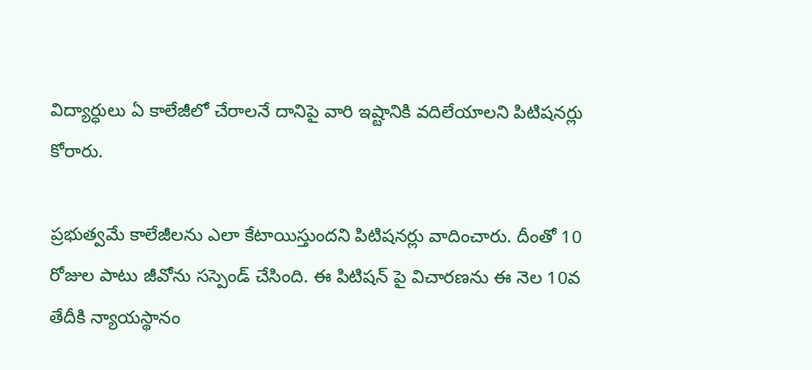విద్యార్ధులు ఏ కాలేజీలో చేరాలనే దానిపై వారి ఇష్టానికి వదిలేయాలని పిటిషనర్లు కోరారు.

ప్రభుత్వమే కాలేజీలను ఎలా కేటాయిస్తుందని పిటిషనర్లు వాదించారు. దీంతో 10 రోజుల పాటు జీవోను సస్పెండ్ చేసింది. ఈ పిటిషన్ పై విచారణను ఈ నెల 10వ తేదీకి న్యాయస్థానం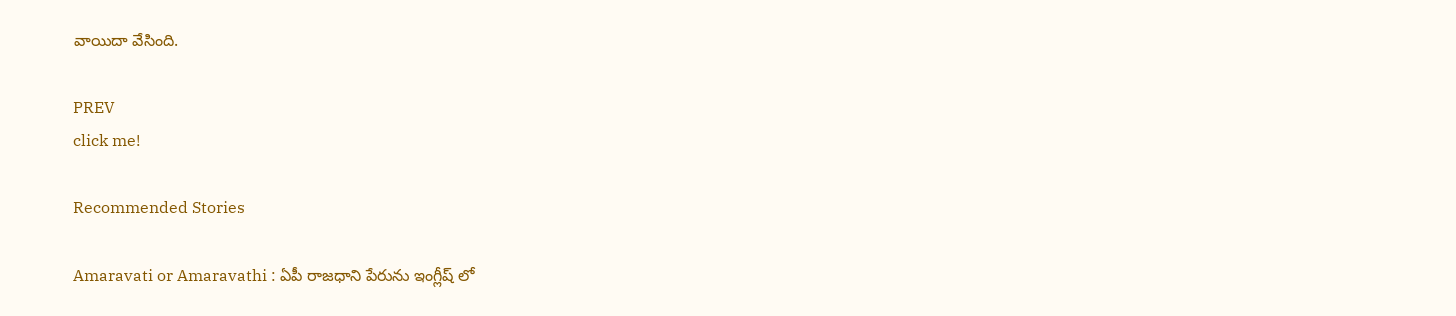వాయిదా వేసింది.

PREV
click me!

Recommended Stories

Amaravati or Amaravathi : ఏపీ రాజధాని పేరును ఇంగ్లీష్ లో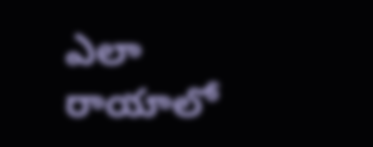ఎలా రాయాలో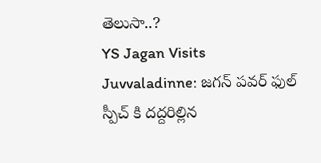తెలుసా..?
YS Jagan Visits Juvvaladinne: జగన్ పవర్ ఫుల్ స్పీచ్ కి దద్దరిల్లిన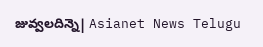జువ్వలదిన్నె| Asianet News Telugu